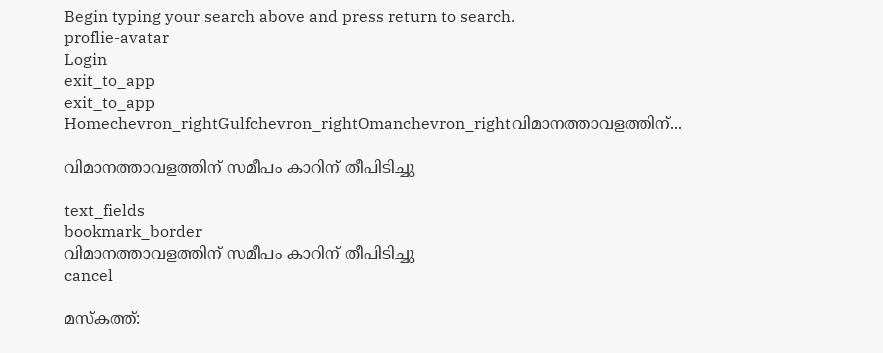Begin typing your search above and press return to search.
proflie-avatar
Login
exit_to_app
exit_to_app
Homechevron_rightGulfchevron_rightOmanchevron_rightവിമാനത്താവളത്തിന്...

വിമാനത്താവളത്തിന് സമീപം കാറിന് തീപിടിച്ചു

text_fields
bookmark_border
വിമാനത്താവളത്തിന് സമീപം കാറിന് തീപിടിച്ചു
cancel

മസ്കത്ത്: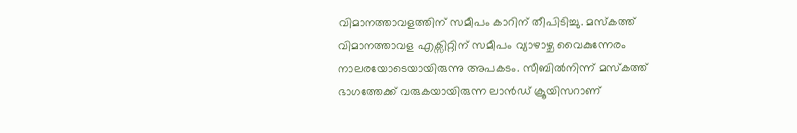വിമാനത്താവളത്തിന് സമീപം കാറിന് തീപിടിച്ചു. മസ്കത്ത് വിമാനത്താവള എക്സിറ്റിന് സമീപം വ്യാഴാഴ്ച വൈകുന്നേരം നാലരയോടെയായിരുന്നു അപകടം. സീബിൽനിന്ന് മസ്കത്ത് ഭാഗത്തേക്ക് വരുകയായിരുന്ന ലാൻഡ് ക്രൂയിസറാണ്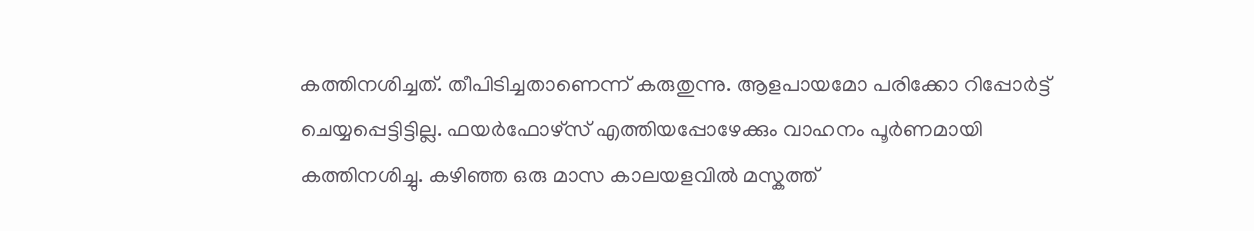കത്തിനശിച്ചത്. തീപിടിച്ചതാണെന്ന് കരുതുന്നു. ആളപായമോ പരിക്കോ റിപ്പോർട്ട് ചെയ്യപ്പെട്ടിട്ടില്ല. ഫയർഫോഴ്സ് എത്തിയപ്പോഴേക്കും വാഹനം പൂർണമായി കത്തിനശിച്ചു. കഴിഞ്ഞ ഒരു മാസ കാലയളവിൽ മസ്കത്ത്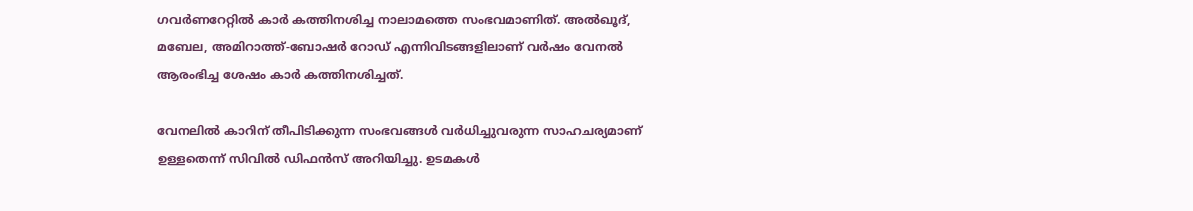ഗവർണറേറ്റിൽ കാർ കത്തിനശിച്ച നാലാമത്തെ സംഭവമാണിത്. അൽഖൂദ്, മബേല, അമിറാത്ത്-ബോഷർ റോഡ് എന്നിവിടങ്ങളിലാണ് വർഷം വേനൽ ആരംഭിച്ച ശേഷം കാർ കത്തിനശിച്ചത്.

വേനലിൽ കാറിന് തീപിടിക്കുന്ന സംഭവങ്ങൾ വർധിച്ചുവരുന്ന സാഹചര്യമാണ് ഉള്ളതെന്ന് സിവിൽ ഡിഫൻസ് അറിയിച്ചു. ഉടമകൾ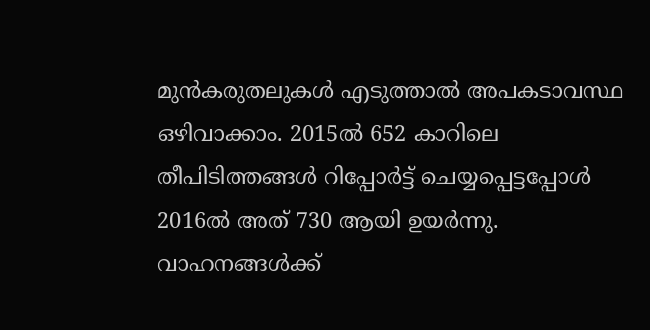മുൻകരുതലുകൾ എടുത്താൽ അപകടാവസ്ഥ ഒഴിവാക്കാം. 2015ൽ 652 കാറിലെ തീപിടിത്തങ്ങൾ റിപ്പോർട്ട് ചെയ്യപ്പെട്ടപ്പോൾ 2016ൽ അത് 730 ആയി ഉയർന്നു. വാഹനങ്ങൾക്ക്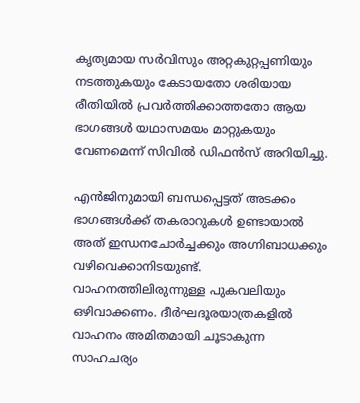കൃത്യമായ സർവിസും അറ്റകുറ്റപ്പണിയും നടത്തുകയും കേടായതോ ശരിയായ രീതിയിൽ പ്രവർത്തിക്കാത്തതോ ആയ ഭാഗങ്ങൾ യഥാസമയം മാറ്റുകയും വേണമെന്ന് സിവിൽ ഡിഫൻസ് അറിയിച്ചു.

എൻജിനുമായി ബന്ധപ്പെട്ടത് അടക്കം ഭാഗങ്ങൾക്ക് തകരാറുകൾ ഉണ്ടായാൽ അത് ഇന്ധനചോർച്ചക്കും അഗ്നിബാധക്കും വഴിവെക്കാനിടയുണ്ട്. വാഹനത്തിലിരുന്നുള്ള പുകവലിയും ഒഴിവാക്കണം. ദീർഘദൂരയാത്രകളിൽ വാഹനം അമിതമായി ചൂടാകുന്ന സാഹചര്യം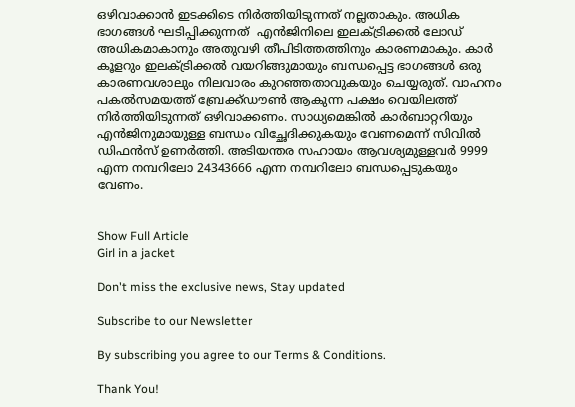ഒഴിവാക്കാൻ ഇടക്കിടെ നിർത്തിയിടുന്നത് നല്ലതാകും. അധിക ഭാഗങ്ങൾ ഘടിപ്പിക്കുന്നത്  എൻജിനിലെ ഇലക്ട്രിക്കൽ ലോഡ് അധികമാകാനും അതുവഴി തീപിടിത്തത്തിനും കാരണമാകും. കാർ കൂളറും ഇലക്ട്രിക്കൽ വയറിങ്ങുമായും ബന്ധപ്പെട്ട ഭാഗങ്ങൾ ഒരു കാരണവശാലും നിലവാരം കുറഞ്ഞതാവുകയും ചെയ്യരുത്. വാഹനം പകൽസമയത്ത് ബ്രേക്ക്ഡൗൺ ആകുന്ന പക്ഷം വെയിലത്ത് നിർത്തിയിടുന്നത് ഒഴിവാക്കണം. സാധ്യമെങ്കിൽ കാർബാറ്ററിയും എൻജിനുമായുള്ള ബന്ധം വിച്ഛേദിക്കുകയും വേണമെന്ന് സിവിൽ ഡിഫൻസ് ഉണർത്തി. അടിയന്തര സഹായം ആവശ്യമുള്ളവർ 9999 എന്ന നമ്പറിലോ 24343666 എന്ന നമ്പറിലോ ബന്ധപ്പെടുകയും വേണം.


Show Full Article
Girl in a jacket

Don't miss the exclusive news, Stay updated

Subscribe to our Newsletter

By subscribing you agree to our Terms & Conditions.

Thank You!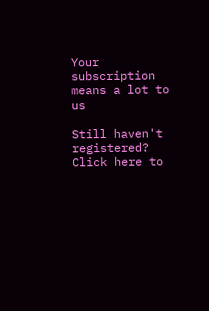Your subscription means a lot to us

Still haven't registered? Click here to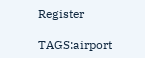Register

TAGS:airport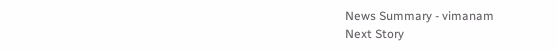News Summary - vimanam
Next Story